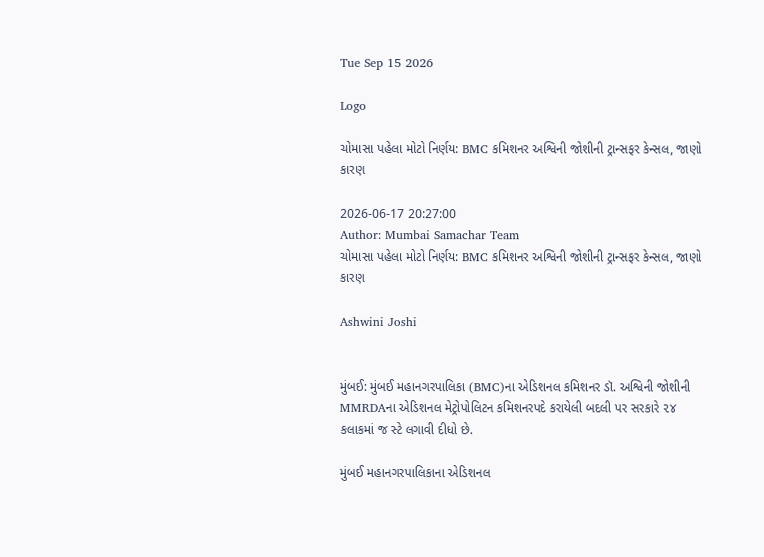Tue Sep 15 2026

Logo

ચોમાસા પહેલા મોટો નિર્ણય: BMC કમિશનર અશ્વિની જોશીની ટ્રાન્સફર કેન્સલ, જાણો કારણ

2026-06-17 20:27:00
Author: Mumbai Samachar Team
ચોમાસા પહેલા મોટો નિર્ણય: BMC કમિશનર અશ્વિની જોશીની ટ્રાન્સફર કેન્સલ, જાણો કારણ

Ashwini Joshi


મુંબઈ: મુંબઈ મહાનગરપાલિકા (BMC)ના એડિશનલ કમિશનર ડૉ. અશ્વિની જોશીની MMRDAના એડિશનલ મેટ્રોપોલિટન કમિશનરપદે કરાયેલી બદલી પર સરકારે ૨૪ કલાકમાં જ સ્ટે લગાવી દીધો છે.

મુંબઈ મહાનગરપાલિકાના એડિશનલ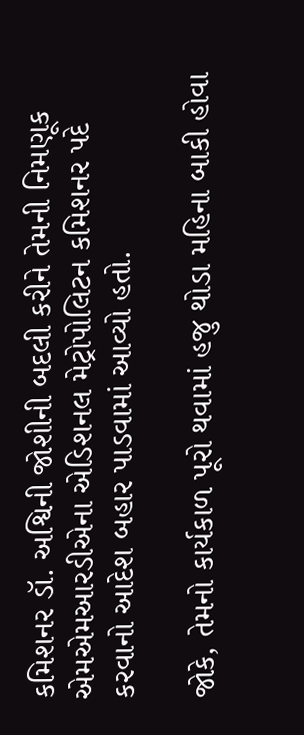કમિશનર ડૉ. અશ્વિની જોશીની બદલી કરીને તેમની નિમણૂક એમએમઆરડીએના એડિશનલ મેટ્રોપોલિટન કમિશનર પદે કરવાનો આદેશ બહાર પાડવામાં આવ્યો હતો.

જોકે, તેમનો કાર્યકાળ પૂરો થવામાં હજુ થોડા મહિના બાકી હોવા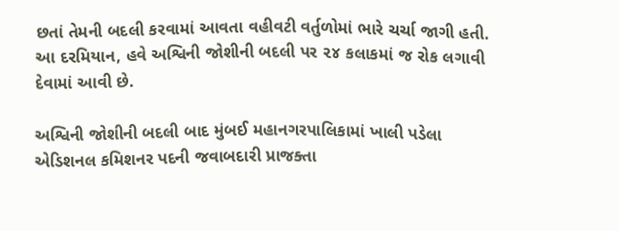છતાં તેમની બદલી કરવામાં આવતા વહીવટી વર્તુળોમાં ભારે ચર્ચા જાગી હતી. આ દરમિયાન, હવે અશ્વિની જોશીની બદલી પર ૨૪ કલાકમાં જ રોક લગાવી દેવામાં આવી છે.

અશ્વિની જોશીની બદલી બાદ મુંબઈ મહાનગરપાલિકામાં ખાલી પડેલા એડિશનલ કમિશનર પદની જવાબદારી પ્રાજક્તા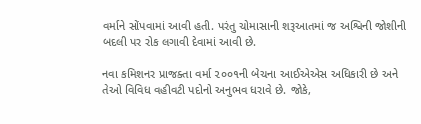વર્માને સોંપવામાં આવી હતી. પરંતુ ચોમાસાની શરૂઆતમાં જ અશ્વિની જોશીની બદલી પર રોક લગાવી દેવામાં આવી છે.

નવા કમિશનર પ્રાજક્તા વર્મા ૨૦૦૧ની બેચના આઈએએસ અધિકારી છે અને તેઓ વિવિધ વહીવટી પદોનો અનુભવ ધરાવે છે. જોકે,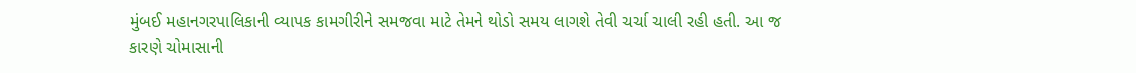મુંબઈ મહાનગરપાલિકાની વ્યાપક કામગીરીને સમજવા માટે તેમને થોડો સમય લાગશે તેવી ચર્ચા ચાલી રહી હતી. આ જ કારણે ચોમાસાની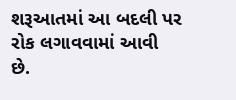શરૂઆતમાં આ બદલી પર રોક લગાવવામાં આવી છે.